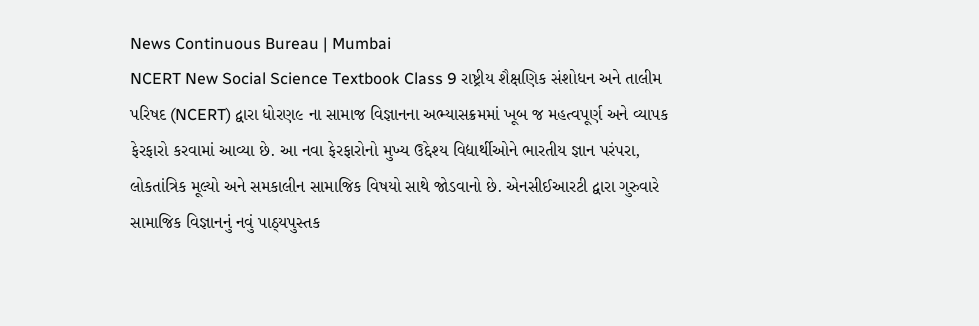News Continuous Bureau | Mumbai
NCERT New Social Science Textbook Class 9 રાષ્ટ્રીય શૈક્ષણિક સંશોધન અને તાલીમ પરિષદ (NCERT) દ્વારા ધોરણ૯ ના સામાજ વિજ્ઞાનના અભ્યાસક્રમમાં ખૂબ જ મહત્વપૂર્ણ અને વ્યાપક ફેરફારો કરવામાં આવ્યા છે. આ નવા ફેરફારોનો મુખ્ય ઉદ્દેશ્ય વિદ્યાર્થીઓને ભારતીય જ્ઞાન પરંપરા, લોકતાંત્રિક મૂલ્યો અને સમકાલીન સામાજિક વિષયો સાથે જોડવાનો છે. એનસીઈઆરટી દ્વારા ગુરુવારે સામાજિક વિજ્ઞાનનું નવું પાઠ્યપુસ્તક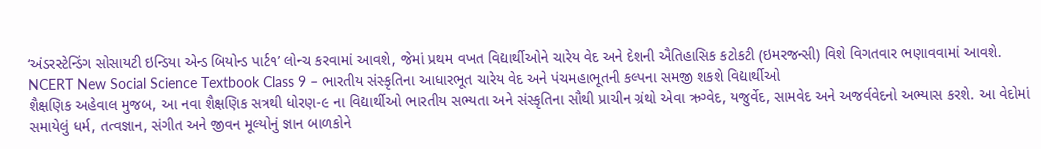‘અંડરસ્ટેન્ડિંગ સોસાયટી ઇન્ડિયા એન્ડ બિયોન્ડ પાર્ટ૧’ લોન્ચ કરવામાં આવશે, જેમાં પ્રથમ વખત વિદ્યાર્થીઓને ચારેય વેદ અને દેશની ઐતિહાસિક કટોકટી (ઇમરજન્સી) વિશે વિગતવાર ભણાવવામાં આવશે.
NCERT New Social Science Textbook Class 9 – ભારતીય સંસ્કૃતિના આધારભૂત ચારેય વેદ અને પંચમહાભૂતની કલ્પના સમજી શકશે વિદ્યાર્થીઓ
શૈક્ષણિક અહેવાલ મુજબ, આ નવા શૈક્ષણિક સત્રથી ધોરણ-૯ ના વિદ્યાર્થીઓ ભારતીય સભ્યતા અને સંસ્કૃતિના સૌથી પ્રાચીન ગ્રંથો એવા ઋગ્વેદ, યજુર્વેદ, સામવેદ અને અજર્વવેદનો અભ્યાસ કરશે. આ વેદોમાં સમાયેલું ધર્મ, તત્વજ્ઞાન, સંગીત અને જીવન મૂલ્યોનું જ્ઞાન બાળકોને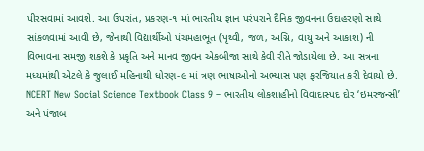પીરસવામાં આવશે. આ ઉપરાંત, પ્રકરણ-૧ માં ભારતીય જ્ઞાન પરંપરાને દૈનિક જીવનના ઉદાહરણો સાથે સાંકળવામાં આવી છે, જેનાથી વિદ્યાર્થીઓ પંચમહાભૂત (પૃથ્વી, જળ, અગ્નિ, વાયુ અને આકાશ) ની વિભાવના સમજી શકશે કે પ્રકૃતિ અને માનવ જીવન એકબીજા સાથે કેવી રીતે જોડાયેલા છે. આ સત્રના મધ્યમાંથી એટલે કે જુલાઈ મહિનાથી ધોરણ-૯ માં ત્રણ ભાષાઓનો અભ્યાસ પણ ફરજિયાત કરી દેવાયો છે.
NCERT New Social Science Textbook Class 9 – ભારતીય લોકશાહીનો વિવાદાસ્પદ દોર ‘ઇમરજન્સી’ અને પંજાબ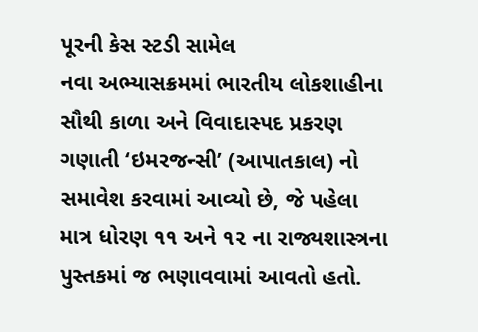પૂરની કેસ સ્ટડી સામેલ
નવા અભ્યાસક્રમમાં ભારતીય લોકશાહીના સૌથી કાળા અને વિવાદાસ્પદ પ્રકરણ ગણાતી ‘ઇમરજન્સી’ (આપાતકાલ) નો સમાવેશ કરવામાં આવ્યો છે, જે પહેલા માત્ર ધોરણ ૧૧ અને ૧૨ ના રાજ્યશાસ્ત્રના પુસ્તકમાં જ ભણાવવામાં આવતો હતો.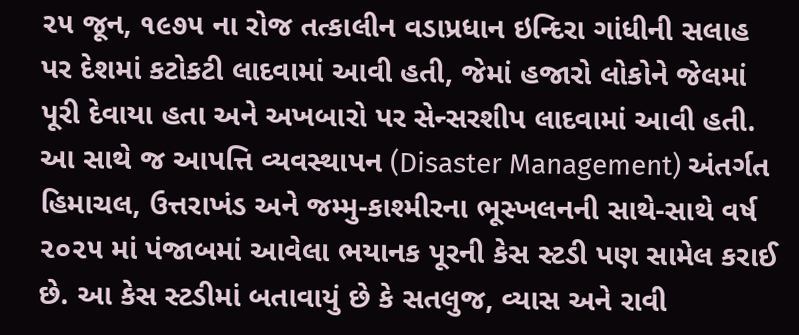૨૫ જૂન, ૧૯૭૫ ના રોજ તત્કાલીન વડાપ્રધાન ઇન્દિરા ગાંધીની સલાહ પર દેશમાં કટોકટી લાદવામાં આવી હતી, જેમાં હજારો લોકોને જેલમાં પૂરી દેવાયા હતા અને અખબારો પર સેન્સરશીપ લાદવામાં આવી હતી. આ સાથે જ આપત્તિ વ્યવસ્થાપન (Disaster Management) અંતર્ગત હિમાચલ, ઉત્તરાખંડ અને જમ્મુ-કાશ્મીરના ભૂસ્ખલનની સાથે-સાથે વર્ષ ૨૦૨૫ માં પંજાબમાં આવેલા ભયાનક પૂરની કેસ સ્ટડી પણ સામેલ કરાઈ છે. આ કેસ સ્ટડીમાં બતાવાયું છે કે સતલુજ, વ્યાસ અને રાવી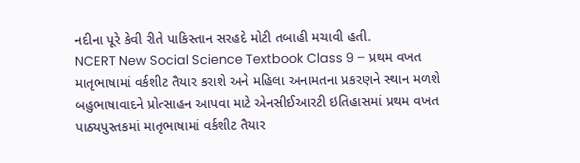નદીના પૂરે કેવી રીતે પાકિસ્તાન સરહદે મોટી તબાહી મચાવી હતી.
NCERT New Social Science Textbook Class 9 – પ્રથમ વખત માતૃભાષામાં વર્કશીટ તૈયાર કરાશે અને મહિલા અનામતના પ્રકરણને સ્થાન મળશે
બહુભાષાવાદને પ્રોત્સાહન આપવા માટે એનસીઈઆરટી ઇતિહાસમાં પ્રથમ વખત પાઠ્યપુસ્તકમાં માતૃભાષામાં વર્કશીટ તૈયાર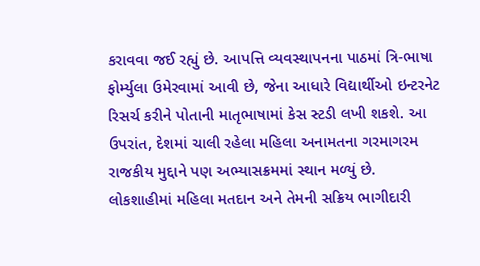કરાવવા જઈ રહ્યું છે. આપત્તિ વ્યવસ્થાપનના પાઠમાં ત્રિ-ભાષા ફોર્મ્યુલા ઉમેરવામાં આવી છે, જેના આધારે વિદ્યાર્થીઓ ઇન્ટરનેટ રિસર્ચ કરીને પોતાની માતૃભાષામાં કેસ સ્ટડી લખી શકશે. આ ઉપરાંત, દેશમાં ચાલી રહેલા મહિલા અનામતના ગરમાગરમ રાજકીય મુદ્દાને પણ અભ્યાસક્રમમાં સ્થાન મળ્યું છે. લોકશાહીમાં મહિલા મતદાન અને તેમની સક્રિય ભાગીદારી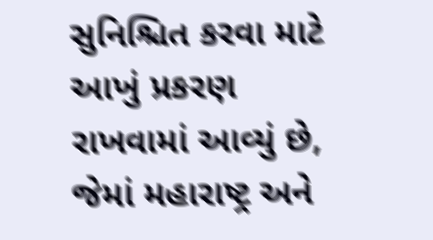સુનિશ્ચિત કરવા માટે આખું પ્રકરણ રાખવામાં આવ્યું છે, જેમાં મહારાષ્ટ્ર અને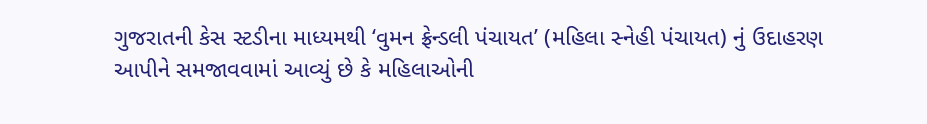ગુજરાતની કેસ સ્ટડીના માધ્યમથી ‘વુમન ફ્રેન્ડલી પંચાયત’ (મહિલા સ્નેહી પંચાયત) નું ઉદાહરણ આપીને સમજાવવામાં આવ્યું છે કે મહિલાઓની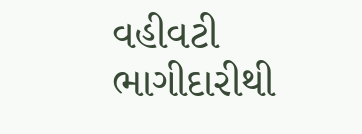વહીવટી ભાગીદારીથી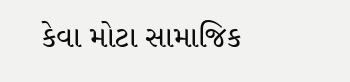કેવા મોટા સામાજિક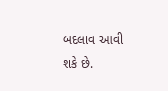બદલાવ આવી શકે છે.